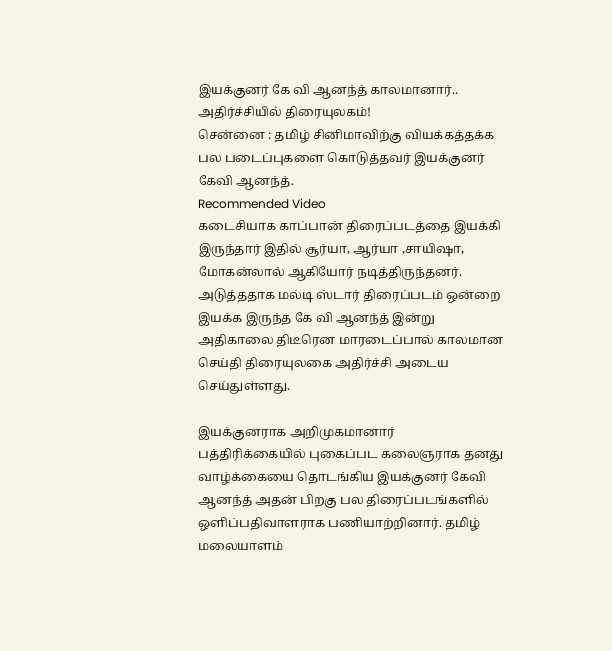இயக்குனர் கே வி ஆனந்த் காலமானார்.. அதிர்ச்சியில் திரையுலகம்!
சென்னை : தமிழ் சினிமாவிற்கு வியக்கத்தக்க பல படைப்புகளை கொடுத்தவர் இயக்குனர் கேவி ஆனந்த்.
Recommended Video
கடைசியாக காப்பான் திரைப்படத்தை இயக்கி இருந்தார் இதில் சூர்யா, ஆர்யா ,சாயிஷா, மோகன்லால் ஆகியோர் நடித்திருந்தனர்.
அடுத்ததாக மல்டி ஸ்டார் திரைப்படம் ஒன்றை இயக்க இருந்த கே வி ஆனந்த் இன்று அதிகாலை திடீரென மாரடைப்பால் காலமான செய்தி திரையுலகை அதிர்ச்சி அடைய செய்துள்ளது.

இயக்குனராக அறிமுகமானார்
பத்திரிக்கையில் புகைப்பட கலைஞராக தனது வாழ்க்கையை தொடங்கிய இயக்குனர் கேவி ஆனந்த் அதன் பிறகு பல திரைப்படங்களில் ஒளிப்பதிவாளராக பணியாற்றினார். தமிழ் மலையாளம்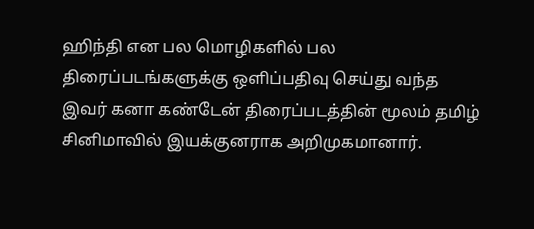ஹிந்தி என பல மொழிகளில் பல திரைப்படங்களுக்கு ஒளிப்பதிவு செய்து வந்த இவர் கனா கண்டேன் திரைப்படத்தின் மூலம் தமிழ் சினிமாவில் இயக்குனராக அறிமுகமானார்.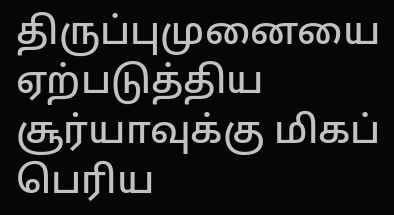திருப்புமுனையை ஏற்படுத்திய
சூர்யாவுக்கு மிகப் பெரிய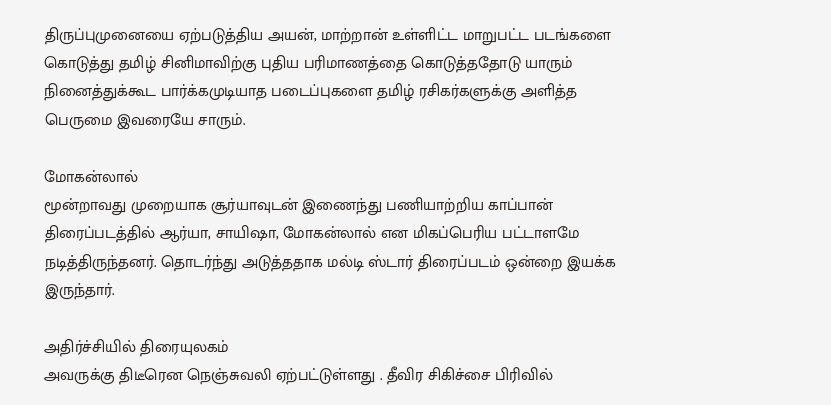திருப்புமுனையை ஏற்படுத்திய அயன், மாற்றான் உள்ளிட்ட மாறுபட்ட படங்களை கொடுத்து தமிழ் சினிமாவிற்கு புதிய பரிமாணத்தை கொடுத்ததோடு யாரும் நினைத்துக்கூட பார்க்கமுடியாத படைப்புகளை தமிழ் ரசிகர்களுக்கு அளித்த பெருமை இவரையே சாரும்.

மோகன்லால்
மூன்றாவது முறையாக சூர்யாவுடன் இணைந்து பணியாற்றிய காப்பான் திரைப்படத்தில் ஆர்யா, சாயிஷா, மோகன்லால் என மிகப்பெரிய பட்டாளமே நடித்திருந்தனர். தொடர்ந்து அடுத்ததாக மல்டி ஸ்டார் திரைப்படம் ஒன்றை இயக்க இருந்தார்.

அதிர்ச்சியில் திரையுலகம்
அவருக்கு திடீரென நெஞ்சுவலி ஏற்பட்டுள்ளது . தீவிர சிகிச்சை பிரிவில்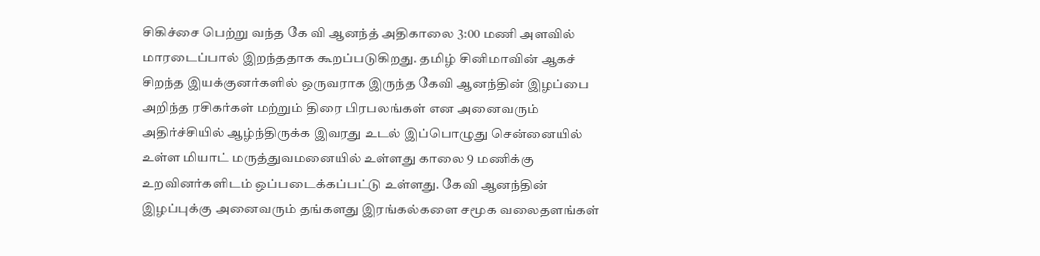சிகிச்சை பெற்று வந்த கே வி ஆனந்த் அதிகாலை 3:00 மணி அளவில் மாரடைப்பால் இறந்ததாக கூறப்படுகிறது. தமிழ் சினிமாவின் ஆகச் சிறந்த இயக்குனர்களில் ஒருவராக இருந்த கேவி ஆனந்தின் இழப்பை அறிந்த ரசிகர்கள் மற்றும் திரை பிரபலங்கள் என அனைவரும் அதிர்ச்சியில் ஆழ்ந்திருக்க இவரது உடல் இப்பொழுது சென்னையில் உள்ள மியாட் மருத்துவமனையில் உள்ளது காலை 9 மணிக்கு உறவினர்களிடம் ஒப்படைக்கப்பட்டு உள்ளது. கேவி ஆனந்தின் இழப்புக்கு அனைவரும் தங்களது இரங்கல்களை சமூக வலைதளங்கள்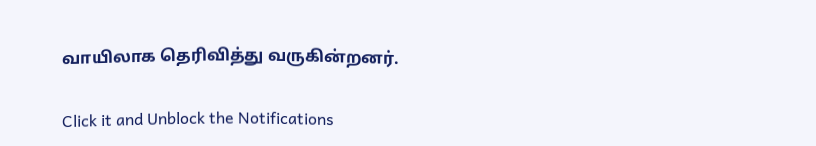வாயிலாக தெரிவித்து வருகின்றனர்.


Click it and Unblock the Notifications